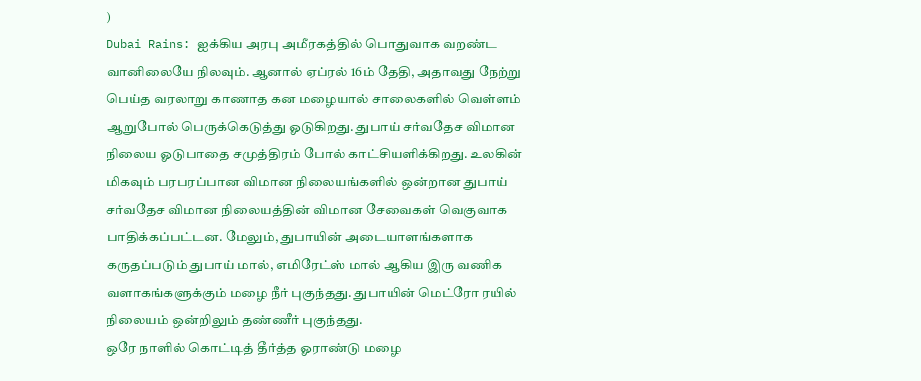)
Dubai Rains: ஐக்கிய அரபு அமீரகத்தில் பொதுவாக வறண்ட வானிலையே நிலவும். ஆனால் ஏப்ரல் 16ம் தேதி, அதாவது நேற்று பெய்த வரலாறு காணாத கன மழையால் சாலைகளில் வெள்ளம் ஆறுபோல் பெருக்கெடுத்து ஓடுகிறது. துபாய் சர்வதேச விமான நிலைய ஓடுபாதை சமுத்திரம் போல் காட்சியளிக்கிறது. உலகின் மிகவும் பரபரப்பான விமான நிலையங்களில் ஒன்றான துபாய் சர்வதேச விமான நிலையத்தின் விமான சேவைகள் வெகுவாக பாதிக்கப்பட்டன. மேலும், துபாயின் அடையாளங்களாக கருதப்படும் துபாய் மால், எமிரேட்ஸ் மால் ஆகிய இரு வணிக வளாகங்களுக்கும் மழை நீர் புகுந்தது. துபாயின் மெட்ரோ ரயில் நிலையம் ஒன்றிலும் தண்ணீர் புகுந்தது.
ஒரே நாளில் கொட்டித் தீர்த்த ஓராண்டு மழை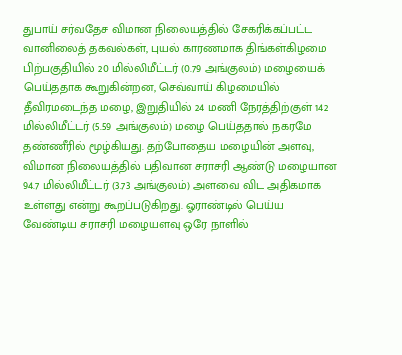துபாய் சர்வதேச விமான நிலையத்தில் சேகரிக்கப்பட்ட வானிலைத் தகவல்கள், புயல் காரணமாக திங்கள்கிழமை பிற்பகுதியில் 20 மில்லிமீட்டர் (0.79 அங்குலம்) மழையைக் பெய்ததாக கூறுகின்றன, செவ்வாய் கிழமையில் தீவிரமடைந்த மழை, இறுதியில் 24 மணி நேரத்திற்குள் 142 மில்லிமீட்டர் (5.59 அங்குலம்) மழை பெய்ததால் நகரமே தண்ணீரில் மூழ்கியது. தற்போதைய மழையின் அளவு, விமான நிலையத்தில் பதிவான சராசரி ஆண்டு மழையான 94.7 மில்லிமீட்டர் (3.73 அங்குலம்) அளவை விட அதிகமாக உள்ளது என்று கூறப்படுகிறது. ஓராண்டில் பெய்ய வேண்டிய சராசரி மழையளவு ஒரே நாளில்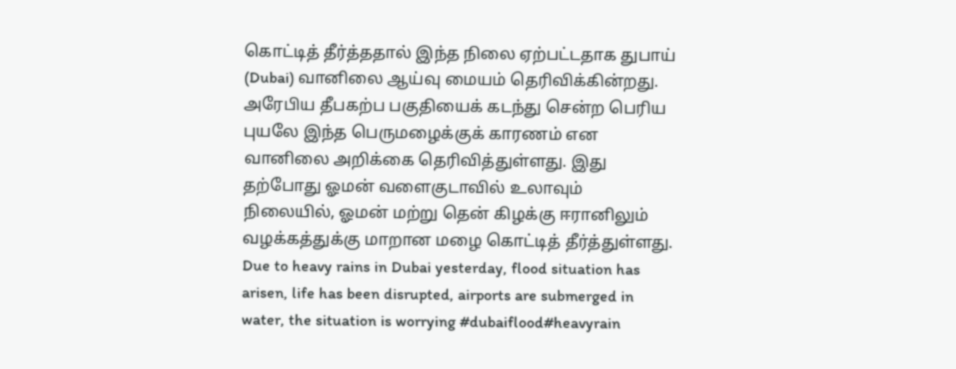கொட்டித் தீர்த்ததால் இந்த நிலை ஏற்பட்டதாக துபாய் (Dubai) வானிலை ஆய்வு மையம் தெரிவிக்கின்றது.
அரேபிய தீபகற்ப பகுதியைக் கடந்து சென்ற பெரிய புயலே இந்த பெருமழைக்குக் காரணம் என வானிலை அறிக்கை தெரிவித்துள்ளது. இது தற்போது ஓமன் வளைகுடாவில் உலாவும் நிலையில், ஓமன் மற்று தென் கிழக்கு ஈரானிலும் வழக்கத்துக்கு மாறான மழை கொட்டித் தீர்த்துள்ளது.
Due to heavy rains in Dubai yesterday, flood situation has arisen, life has been disrupted, airports are submerged in water, the situation is worrying #dubaiflood#heavyrain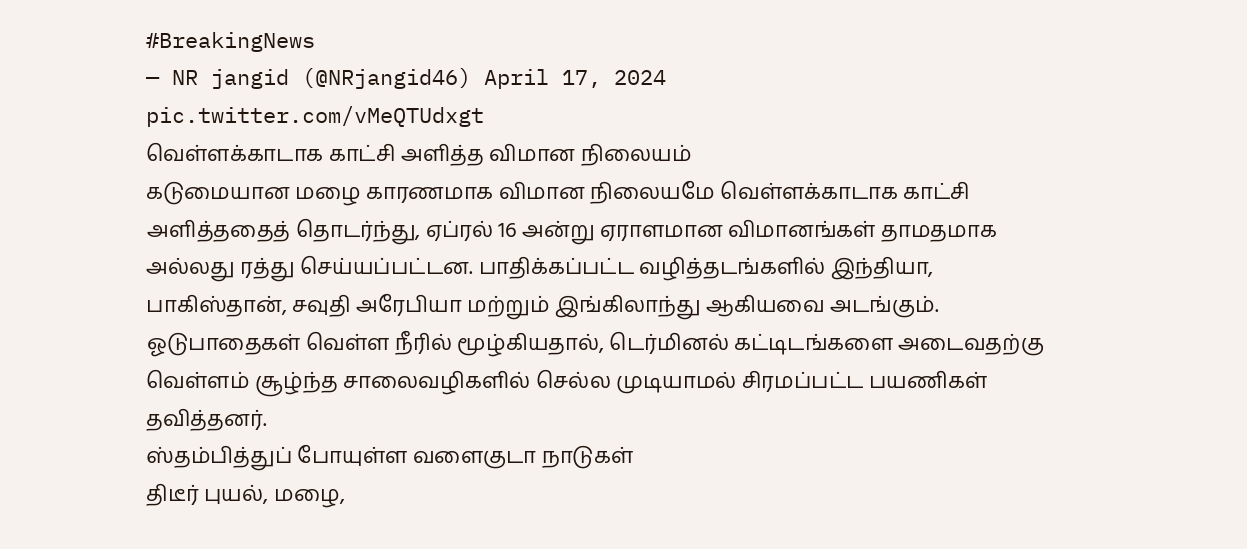#BreakingNews
— NR jangid (@NRjangid46) April 17, 2024
pic.twitter.com/vMeQTUdxgt
வெள்ளக்காடாக காட்சி அளித்த விமான நிலையம்
கடுமையான மழை காரணமாக விமான நிலையமே வெள்ளக்காடாக காட்சி அளித்ததைத் தொடர்ந்து, ஏப்ரல் 16 அன்று ஏராளமான விமானங்கள் தாமதமாக அல்லது ரத்து செய்யப்பட்டன. பாதிக்கப்பட்ட வழித்தடங்களில் இந்தியா, பாகிஸ்தான், சவுதி அரேபியா மற்றும் இங்கிலாந்து ஆகியவை அடங்கும். ஓடுபாதைகள் வெள்ள நீரில் மூழ்கியதால், டெர்மினல் கட்டிடங்களை அடைவதற்கு வெள்ளம் சூழ்ந்த சாலைவழிகளில் செல்ல முடியாமல் சிரமப்பட்ட பயணிகள் தவித்தனர்.
ஸ்தம்பித்துப் போயுள்ள வளைகுடா நாடுகள்
திடீர் புயல், மழை,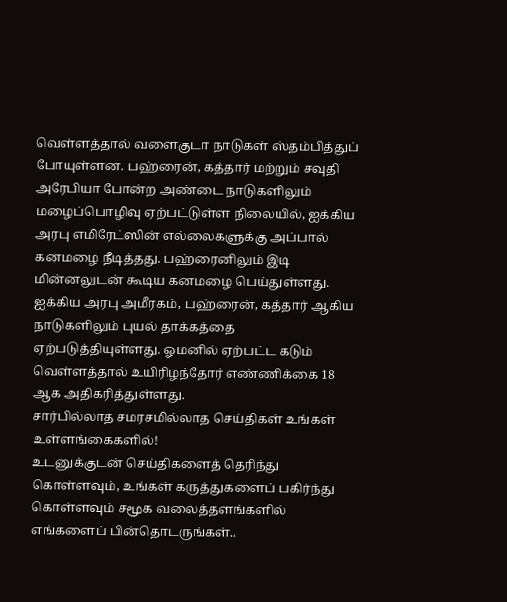வெள்ளத்தால் வளைகுடா நாடுகள் ஸ்தம்பித்துப் போயுள்ளன. பஹ்ரைன், கத்தார் மற்றும் சவுதி அரேபியா போன்ற அண்டை நாடுகளிலும் மழைப்பொழிவு ஏற்பட்டுள்ள நிலையில், ஐக்கிய அரபு எமிரேட்ஸின் எல்லைகளுக்கு அப்பால் கனமழை நீடித்தது. பஹ்ரைனிலும் இடி மின்னலுடன் கூடிய கனமழை பெய்துள்ளது. ஐக்கிய அரபு அமீரகம், பஹ்ரைன், கத்தார் ஆகிய நாடுகளிலும் புயல் தாக்கத்தை ஏற்படுத்தியுள்ளது. ஓமனில் ஏற்பட்ட கடும் வெள்ளத்தால் உயிரிழந்தோர் எண்ணிக்கை 18 ஆக அதிகரித்துள்ளது.
சார்பில்லாத சமரசமில்லாத செய்திகள் உங்கள் உள்ளங்கைகளில்!
உடனுக்குடன் செய்திகளைத் தெரிந்து கொள்ளவும், உங்கள் கருத்துகளைப் பகிர்ந்து கொள்ளவும் சமூக வலைத்தளங்களில் எங்களைப் பின்தொடருங்கள்..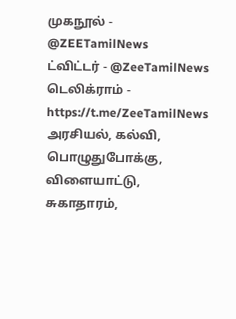முகநூல் - @ZEETamilNews
ட்விட்டர் - @ZeeTamilNews
டெலிக்ராம் - https://t.me/ZeeTamilNews
அரசியல், கல்வி, பொழுதுபோக்கு, விளையாட்டு, சுகாதாரம்,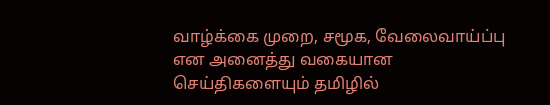வாழ்க்கை முறை, சமூக, வேலைவாய்ப்பு என அனைத்து வகையான செய்திகளையும் தமிழில்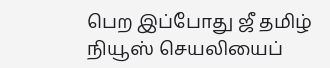பெற இப்போது ஜீ தமிழ் நியூஸ் செயலியைப்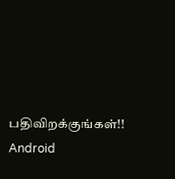பதிவிறக்குங்கள்!!
Android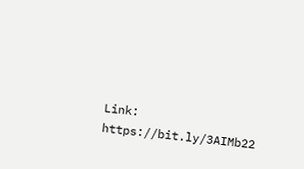Link: https://bit.ly/3AIMb22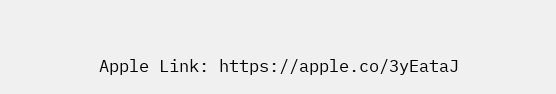Apple Link: https://apple.co/3yEataJ